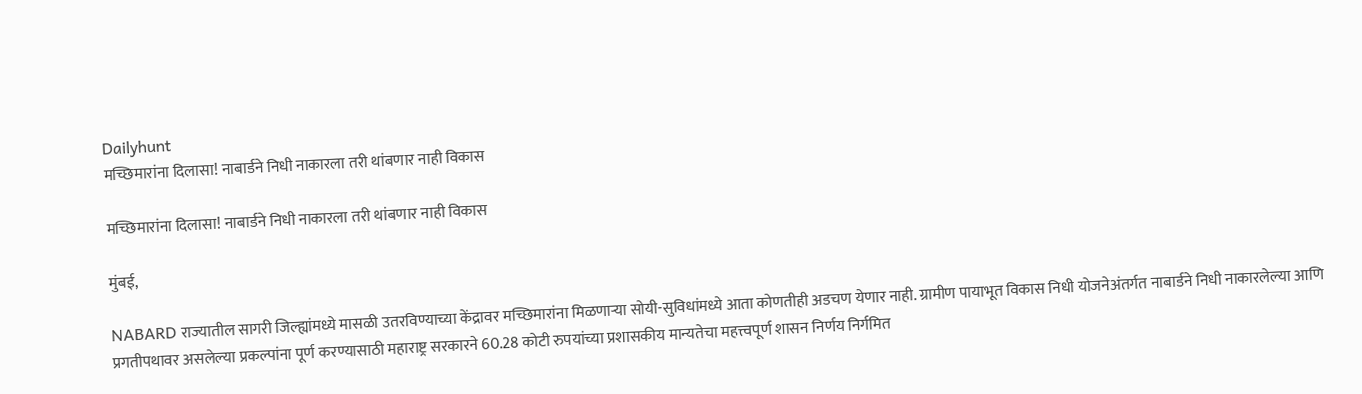Dailyhunt
मच्छिमारांना दिलासा! नाबार्डने निधी नाकारला तरी थांबणार नाही विकास

मच्छिमारांना दिलासा! नाबार्डने निधी नाकारला तरी थांबणार नाही विकास

मुंबई,

NABARD राज्यातील सागरी जिल्ह्यांमध्ये मासळी उतरविण्याच्या केंद्रावर मच्छिमारांना मिळणाऱ्या सोयी-सुविधांमध्ये आता कोणतीही अडचण येणार नाही. ग्रामीण पायाभूत विकास निधी योजनेअंतर्गत नाबार्डने निधी नाकारलेल्या आणि प्रगतीपथावर असलेल्या प्रकल्पांना पूर्ण करण्यासाठी महाराष्ट्र सरकारने 60.28 कोटी रुपयांच्या प्रशासकीय मान्यतेचा महत्त्वपूर्ण शासन निर्णय निर्गमित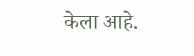केला आहे.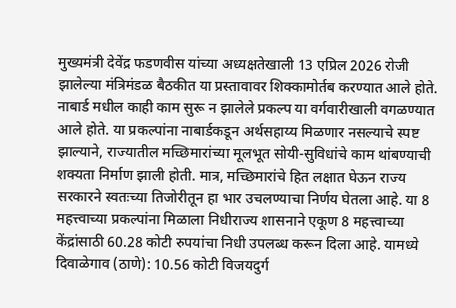मुख्यमंत्री देवेंद्र फडणवीस यांच्या अध्यक्षतेखाली 13 एप्रिल 2026 रोजी झालेल्या मंत्रिमंडळ बैठकीत या प्रस्तावावर शिक्कामोर्तब करण्यात आले होते. नाबार्ड मधील काही काम सुरू न झालेले प्रकल्प या वर्गवारीखाली वगळण्यात आले होते. या प्रकल्पांना नाबार्डकडून अर्थसहाय्य मिळणार नसल्याचे स्पष्ट झाल्याने, राज्यातील मच्छिमारांच्या मूलभूत सोयी-सुविधांचे काम थांबण्याची शक्यता निर्माण झाली होती. मात्र, मच्छिमारांचे हित लक्षात घेऊन राज्य सरकारने स्वतःच्या तिजोरीतून हा भार उचलण्याचा निर्णय घेतला आहे. या 8 महत्त्वाच्या प्रकल्पांना मिळाला निधीराज्य शासनाने एकूण 8 महत्त्वाच्या केंद्रांसाठी 60.28 कोटी रुपयांचा निधी उपलब्ध करून दिला आहे. यामध्ये दिवाळेगाव (ठाणे): 10.56 कोटी विजयदुर्ग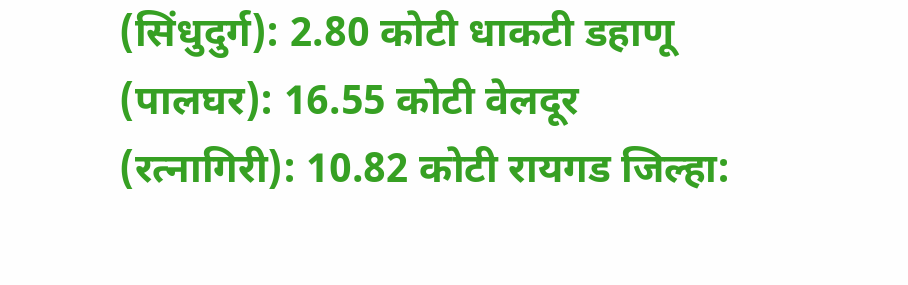(सिंधुदुर्ग): 2.80 कोटी धाकटी डहाणू (पालघर): 16.55 कोटी वेलदूर (रत्नागिरी): 10.82 कोटी रायगड जिल्हा: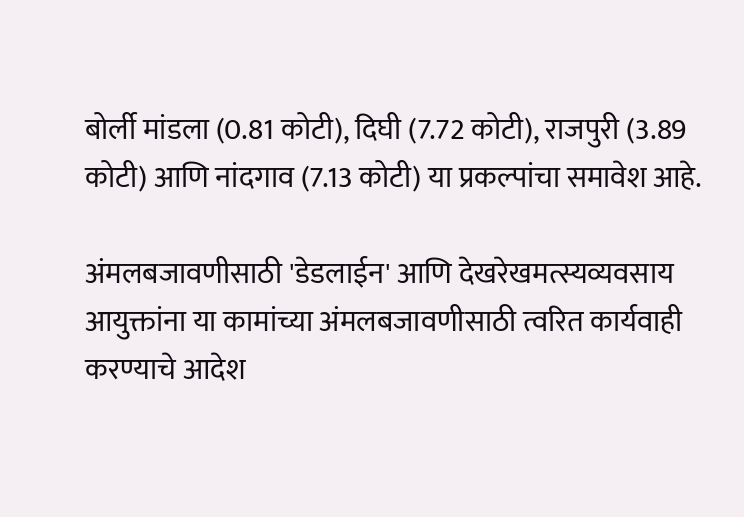बोर्ली मांडला (0.81 कोटी), दिघी (7.72 कोटी), राजपुरी (3.89 कोटी) आणि नांदगाव (7.13 कोटी) या प्रकल्पांचा समावेश आहे.

अंमलबजावणीसाठी 'डेडलाईन' आणि देखरेखमत्स्यव्यवसाय आयुक्तांना या कामांच्या अंमलबजावणीसाठी त्वरित कार्यवाही करण्याचे आदेश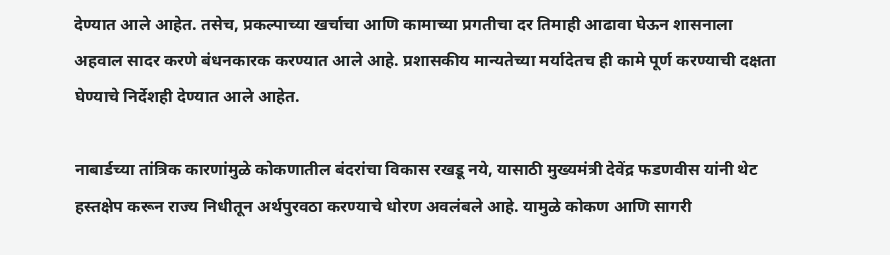देण्यात आले आहेत. तसेच, प्रकल्पाच्या खर्चाचा आणि कामाच्या प्रगतीचा दर तिमाही आढावा घेऊन शासनाला अहवाल सादर करणे बंधनकारक करण्यात आले आहे. प्रशासकीय मान्यतेच्या मर्यादेतच ही कामे पूर्ण करण्याची दक्षता घेण्याचे निर्देशही देण्यात आले आहेत.

नाबार्डच्या तांत्रिक कारणांमुळे कोकणातील बंदरांचा विकास रखडू नये, यासाठी मुख्यमंत्री देवेंद्र फडणवीस यांनी थेट हस्तक्षेप करून राज्य निधीतून अर्थपुरवठा करण्याचे धोरण अवलंबले आहे. यामुळे कोकण आणि सागरी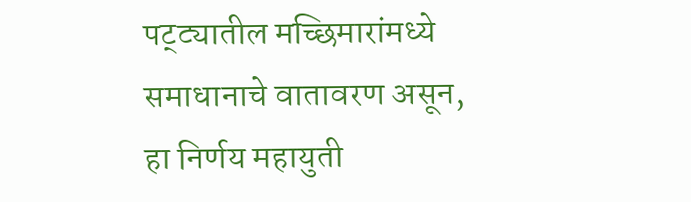पट्ट्यातील मच्छिमारांमध्ये समाधानाचे वातावरण असून, हा निर्णय महायुती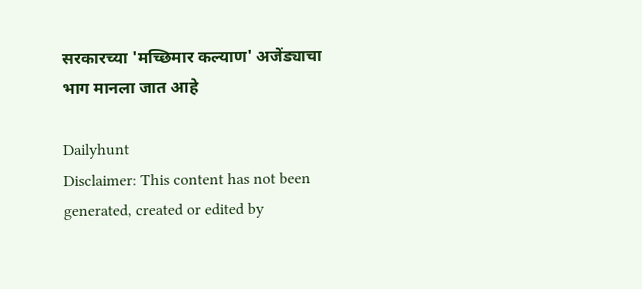सरकारच्या 'मच्छिमार कल्याण' अजेंड्याचा भाग मानला जात आहे

Dailyhunt
Disclaimer: This content has not been generated, created or edited by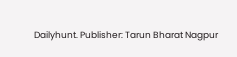Dailyhunt. Publisher: Tarun Bharat Nagpur